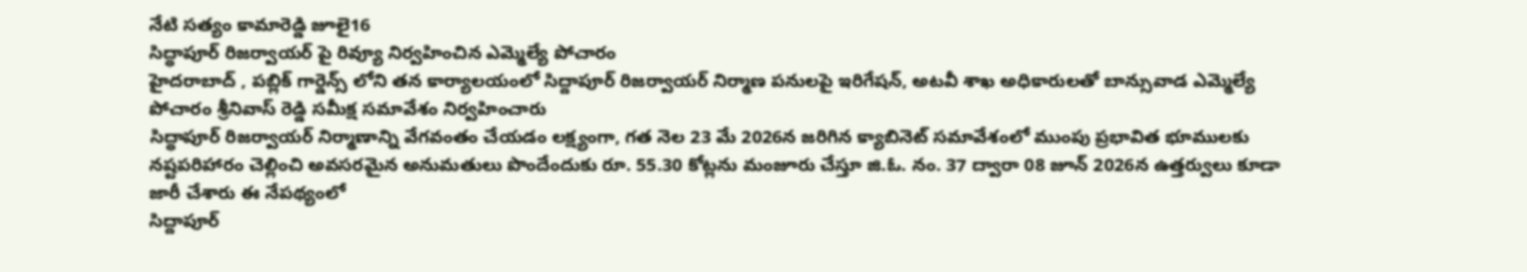నేటి సత్యం కామారెడ్డి జూలై16
సిద్ధాపూర్ రిజర్వాయర్ పై రివ్యూ నిర్వహించిన ఎమ్మెల్యే పోచారం
హైదరాబాద్ , పబ్లిక్ గార్డెన్స్ లోని తన కార్యాలయంలో సిద్దాపూర్ రిజర్వాయర్ నిర్మాణ పనులపై ఇరిగేషన్, అటవీ శాఖ అధికారులతో బాన్సువాడ ఎమ్మెల్యే పోచారం శ్రీనివాస్ రెడ్డి సమీక్ష సమావేశం నిర్వహించారు
సిద్ధాపూర్ రిజర్వాయర్ నిర్మాణాన్ని వేగవంతం చేయడం లక్ష్యంగా, గత నెల 23 మే 2026న జరిగిన క్యాబినెట్ సమావేశంలో ముంపు ప్రభావిత భూములకు నష్టపరిహారం చెల్లించి అవసరమైన అనుమతులు పొందేందుకు రూ. 55.30 కోట్లను మంజూరు చేస్తూ జి.ఓ. నం. 37 ద్వారా 08 జూన్ 2026న ఉత్తర్వులు కూడా జారీ చేశారు ఈ నేపథ్యంలో
సిద్దాపూర్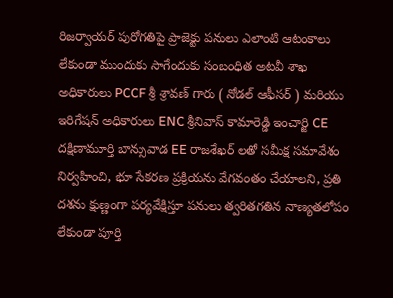రిజర్వాయర్ పురోగతిపై ప్రాజెక్టు పనులు ఎలాంటి ఆటంకాలు లేకుండా ముందుకు సాగేందుకు సంబంధిత అటవీ శాఖ అధికారులు PCCF శ్రీ శ్రావణ్ గారు ( నోడల్ ఆఫీసర్ ) మరియు ఇరిగేషన్ అధికారులు ENC శ్రీనివాస్ కామారెడ్డి ఇంచార్జి CE దక్షిణామూర్తి బాన్సువాడ EE రాజశేఖర్ లతో సమీక్ష సమావేశం నిర్వహించి, భూ సేకరణ ప్రక్రియను వేగవంతం చేయాలని, ప్రతి దశను క్షుణ్ణంగా పర్యవేక్షిస్తూ పనులు త్వరితగతిన నాణ్యతలోపం లేకుండా పూర్తి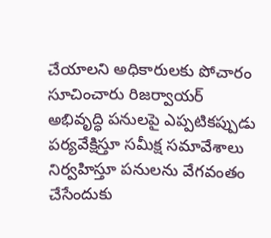చేయాలని అధికారులకు పోచారం సూచించారు రిజర్వాయర్ అభివృద్ధి పనులపై ఎప్పటికప్పుడు పర్యవేక్షిస్తూ సమీక్ష సమావేశాలు నిర్వహిస్తూ పనులను వేగవంతం చేసేందుకు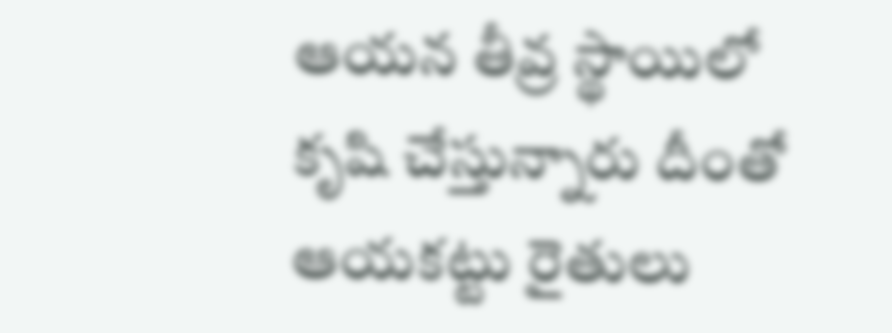ఆయన తీవ్ర స్థాయిలో కృషి చేస్తున్నారు దీంతో ఆయకట్టు రైతులు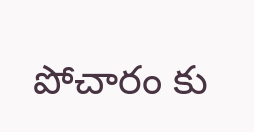పోచారం కు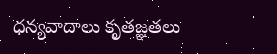ధన్యవాదాలు కృతజ్ఞతలు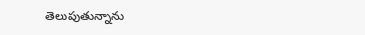తెలుపుతున్నాను